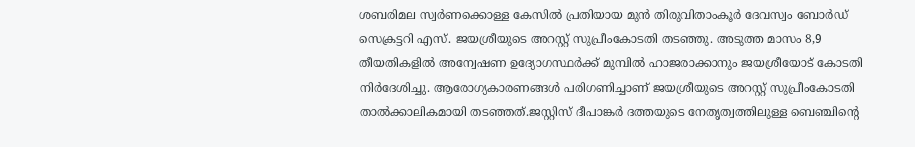ശബരിമല സ്വർണക്കൊള്ള കേസിൽ പ്രതിയായ മുൻ തിരുവിതാംകൂർ ദേവസ്വം ബോർഡ് സെക്രട്ടറി എസ്. ജയശ്രീയുടെ അറസ്റ്റ് സുപ്രീംകോടതി തടഞ്ഞു. അടുത്ത മാസം 8,9 തീയതികളിൽ അന്വേഷണ ഉദ്യോഗസ്ഥർക്ക് മുമ്പിൽ ഹാജരാക്കാനും ജയശ്രീയോട് കോടതി നിർദേശിച്ചു. ആരോഗ്യകാരണങ്ങൾ പരിഗണിച്ചാണ് ജയശ്രീയുടെ അറസ്റ്റ് സുപ്രീംകോടതി താൽക്കാലികമായി തടഞ്ഞത്.ജസ്റ്റിസ് ദീപാങ്കർ ദത്തയുടെ നേതൃത്വത്തിലുള്ള ബെഞ്ചിന്റെ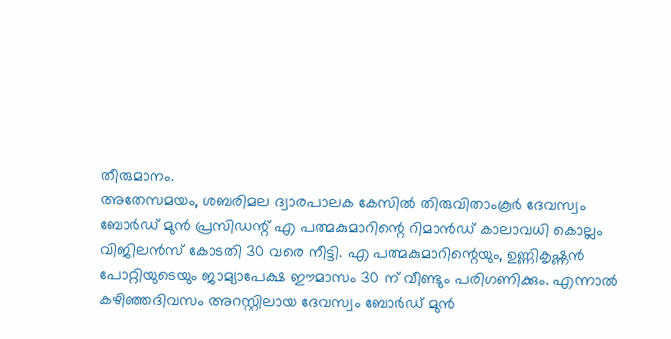തീരുമാനം.
അതേസമയം, ശബരിമല ദ്വാരപാലക കേസിൽ തിരുവിതാംകൂർ ദേവസ്വം ബോർഡ് മുൻ പ്രസിഡന്റ് എ പത്മകുമാറിന്റെ റിമാൻഡ് കാലാവധി കൊല്ലം വിജിലൻസ് കോടതി 30 വരെ നീട്ടി. എ പത്മകുമാറിന്റെയും, ഉണ്ണികൃഷ്ണൻ പോറ്റിയുടെയും ജാമ്യാപേക്ഷ ഈമാസം 30 ന് വീണ്ടും പരിഗണിക്കും. എന്നാൽ കഴിഞ്ഞദിവസം അറസ്റ്റിലായ ദേവസ്വം ബോർഡ് മുൻ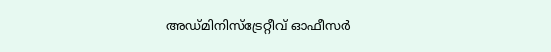അഡ്മിനിസ്ട്രേറ്റീവ് ഓഫീസർ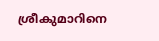ശ്രീകുമാറിനെ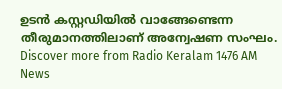ഉടൻ കസ്റ്റഡിയിൽ വാങ്ങേണ്ടെന്ന തീരുമാനത്തിലാണ് അന്വേഷണ സംഘം.
Discover more from Radio Keralam 1476 AM News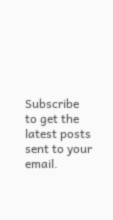Subscribe to get the latest posts sent to your email.